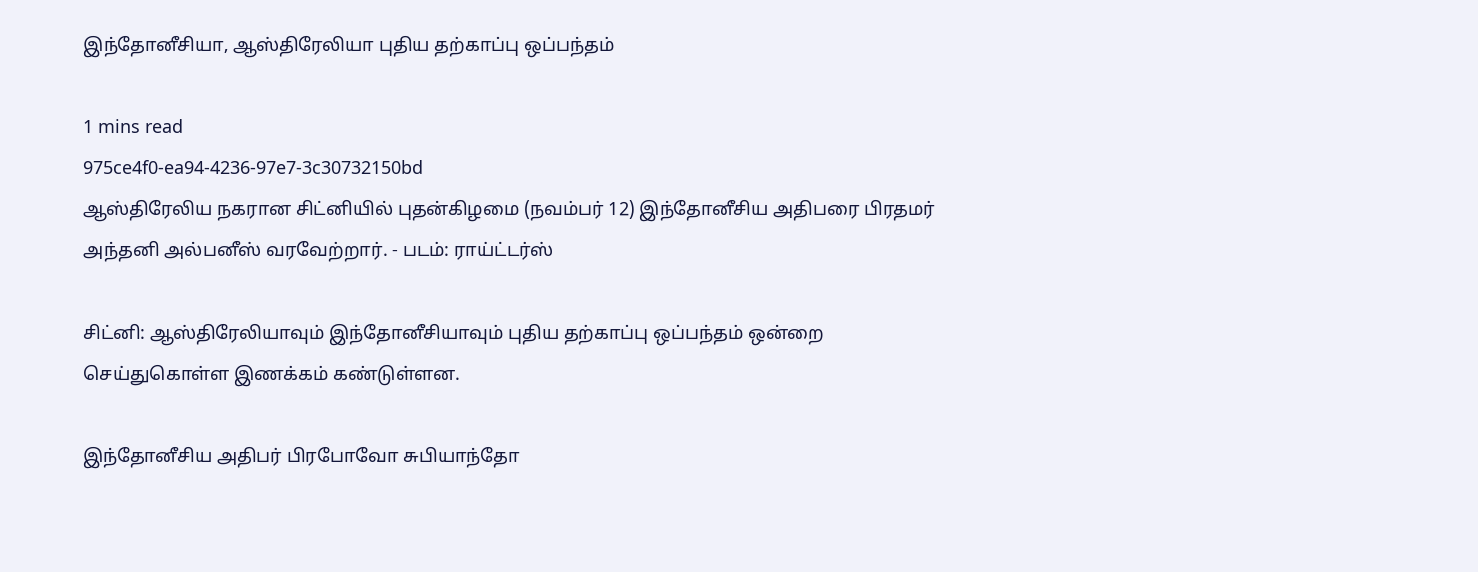இந்தோனீசியா, ஆஸ்திரேலியா புதிய தற்காப்பு ஒப்பந்தம்

1 mins read
975ce4f0-ea94-4236-97e7-3c30732150bd
ஆஸ்திரேலிய நகரான சிட்னியில் புதன்கிழமை (நவம்பர் 12) இந்தோனீசிய அதிபரை பிரதமர் அந்தனி அல்பனீஸ் வரவேற்றார். - படம்: ராய்ட்டர்ஸ்

சிட்னி: ஆஸ்திரேலியாவும் இந்தோனீசியாவும் புதிய தற்காப்பு ஒப்பந்தம் ஒன்றை செய்துகொள்ள இணக்கம் கண்டுள்ளன.

இந்தோனீசிய அதிபர் பிரபோவோ சுபியாந்தோ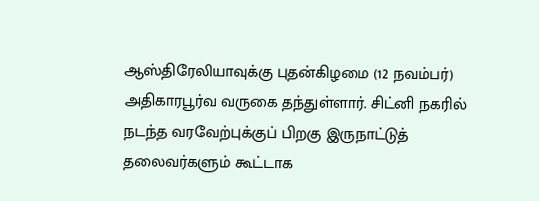ஆஸ்திரேலியாவுக்கு புதன்கிழமை (12 நவம்பர்) அதிகாரபூர்வ வருகை தந்துள்ளார். சிட்னி நகரில் நடந்த வரவேற்புக்குப் பிறகு இருநாட்டுத் தலைவர்களும் கூட்டாக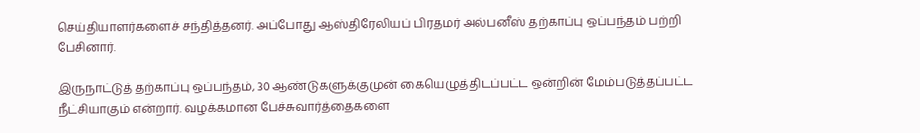செய்தியாளர்களைச் சந்தித்தனர். அப்போது ஆஸ்திரேலியப் பிரதமர் அல்பனீஸ் தற்காப்பு ஒப்பந்தம் பற்றி பேசினார்.

இருநாட்டுத் தற்காப்பு ஒப்பந்தம், 30 ஆண்டுகளுக்குமுன் கையெழுத்திடப்பட்ட ஒன்றின் மேம்படுத்தப்பட்ட நீட்சியாகும் என்றார். வழக்கமான பேச்சுவார்த்தைகளை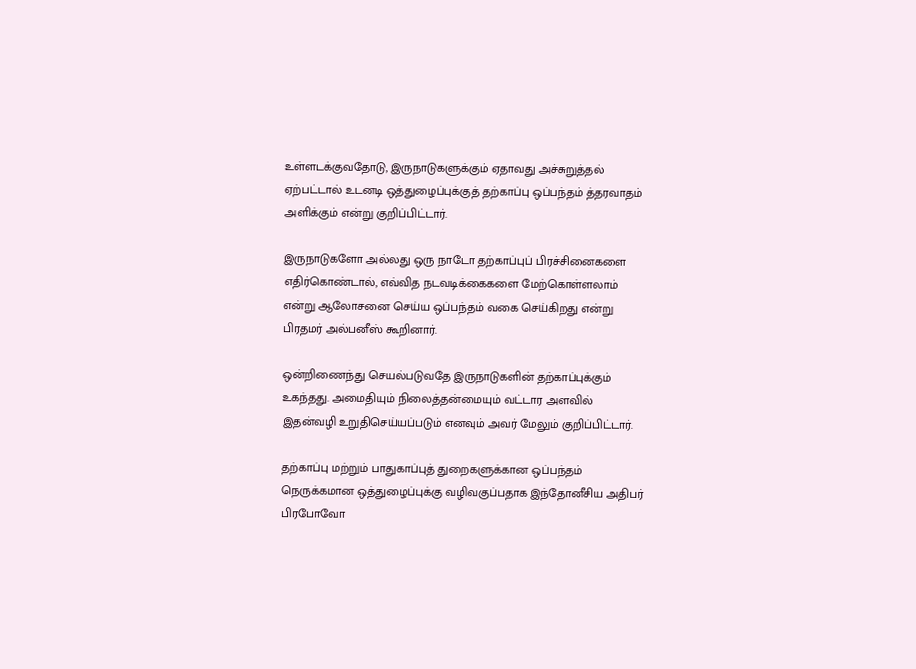உள்ளடக்குவதோடு, இருநாடுகளுக்கும் ஏதாவது அச்சுறுத்தல் ஏற்பட்டால் உடனடி ஒத்துழைப்புக்குத் தற்காப்பு ஒப்பந்தம் த்தரவாதம் அளிக்கும் என்று குறிப்பிட்டார்.

இருநாடுகளோ அல்லது ஒரு நாடோ தற்காப்புப் பிரச்சினைகளை எதிர்கொண்டால், எவ்வித நடவடிக்கைகளை மேற்கொள்ளலாம் என்று ஆலோசனை செய்ய ஒப்பந்தம் வகை செய்கிறது என்று பிரதமர் அல்பனீஸ் கூறினார்.

ஒன்றிணைந்து செயல்படுவதே இருநாடுகளின் தற்காப்புக்கும் உகந்தது. அமைதியும் நிலைத்தன்மையும் வட்டார அளவில் இதன்வழி உறுதிசெய்யப்படும் எனவும் அவர் மேலும் குறிப்பிட்டார்.

தற்காப்பு மற்றும் பாதுகாப்புத் துறைகளுக்கான ஒப்பந்தம் நெருக்கமான ஒத்துழைப்புக்கு வழிவகுப்பதாக இந்தோனீசிய அதிபர் பிரபோவோ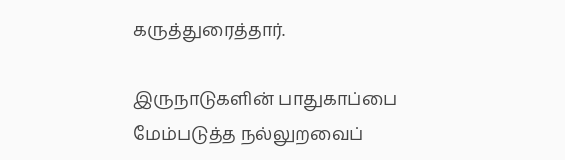கருத்துரைத்தார்.

இருநாடுகளின் பாதுகாப்பை மேம்படுத்த நல்லுறவைப்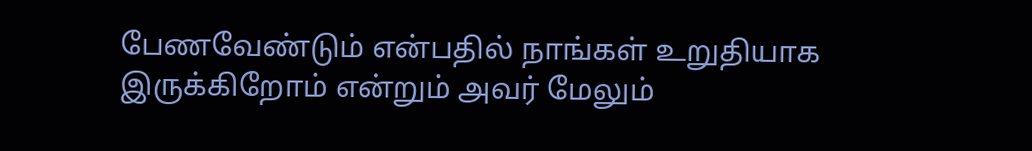பேணவேண்டும் என்பதில் நாங்கள் உறுதியாக இருக்கிறோம் என்றும் அவர் மேலும்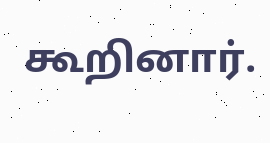கூறினார்.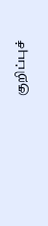குறிப்புச்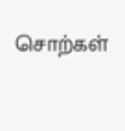சொற்கள்